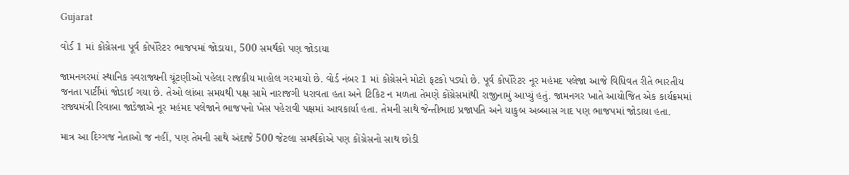Gujarat

વોર્ડ 1 માં કોંગ્રેસના પૂર્વ કોર્પોરેટર ભાજપમાં જોડાયા, 500 સમર્થકો પણ જોડાયા

જામનગરમાં સ્થાનિક સ્વરાજ્યની ચૂંટણીઓ પહેલા રાજકીય માહોલ ગરમાયો છે. વોર્ડ નંબર 1 માં કોંગ્રેસને મોટો ફટકો પડ્યો છે. પૂર્વ કોર્પોરેટર નૂર મહંમદ પલેજા આજે વિધિવત રીતે ભારતીય જનતા પાર્ટીમાં જોડાઈ ગયા છે. તેઓ લાંબા સમયથી પક્ષ સામે નારાજગી ધરાવતા હતા અને ટિકિટ ન મળતા તેમણે કોંગ્રેસમાંથી રાજીનામું આપ્યું હતું. જામનગર ખાતે આયોજિત એક કાર્યક્રમમાં રાજ્યમંત્રી રિવાબા જાડેજાએ નૂર મહંમદ પલેજાને ભાજપનો ખેસ પહેરાવી પક્ષમાં આવકાર્યા હતા. તેમની સાથે જેન્તીભાઇ પ્રજાપતિ અને યાકુબ અબ્બાસ ગાદ પણ ભાજપમાં જોડાયા હતા.

માત્ર આ દિગ્ગજ નેતાઓ જ નહીં, પણ તેમની સાથે અંદાજે 500 જેટલા સમર્થકોએ પણ કોંગ્રેસનો સાથ છોડી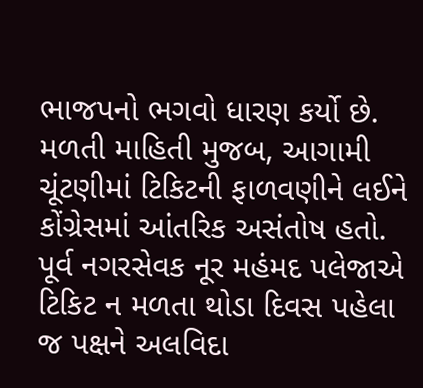ભાજપનો ભગવો ધારણ કર્યો છે. મળતી માહિતી મુજબ, આગામી ચૂંટણીમાં ટિકિટની ફાળવણીને લઈને કોંગ્રેસમાં આંતરિક અસંતોષ હતો. પૂર્વ નગરસેવક નૂર મહંમદ પલેજાએ ટિકિટ ન મળતા થોડા દિવસ પહેલા જ પક્ષને અલવિદા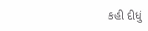કહી દીધું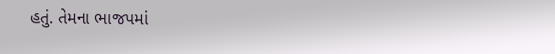હતું. તેમના ભાજપમાં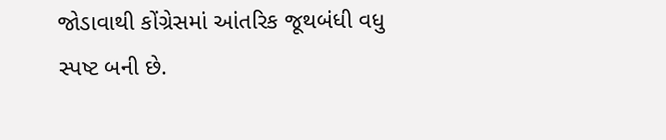જોડાવાથી કોંગ્રેસમાં આંતરિક જૂથબંધી વધુ સ્પષ્ટ બની છે.